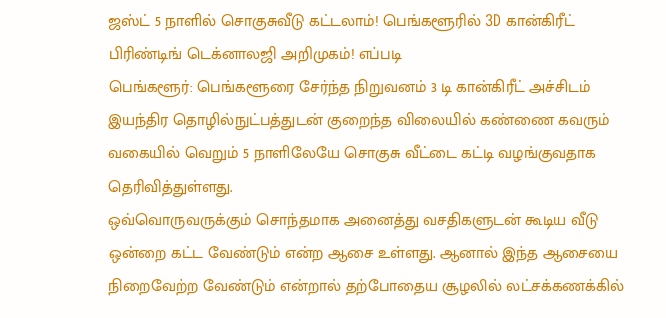ஜஸ்ட் 5 நாளில் சொகுசுவீடு கட்டலாம்! பெங்களூரில் 3D கான்கிரீட் பிரிண்டிங் டெக்னாலஜி அறிமுகம்! எப்படி
பெங்களூர்: பெங்களூரை சேர்ந்த நிறுவனம் 3 டி கான்கிரீட் அச்சிடம் இயந்திர தொழில்நுட்பத்துடன் குறைந்த விலையில் கண்ணை கவரும் வகையில் வெறும் 5 நாளிலேயே சொகுசு வீட்டை கட்டி வழங்குவதாக தெரிவித்துள்ளது.
ஒவ்வொருவருக்கும் சொந்தமாக அனைத்து வசதிகளுடன் கூடிய வீடு ஒன்றை கட்ட வேண்டும் என்ற ஆசை உள்ளது. ஆனால் இந்த ஆசையை நிறைவேற்ற வேண்டும் என்றால் தற்போதைய சூழலில் லட்சக்கணக்கில்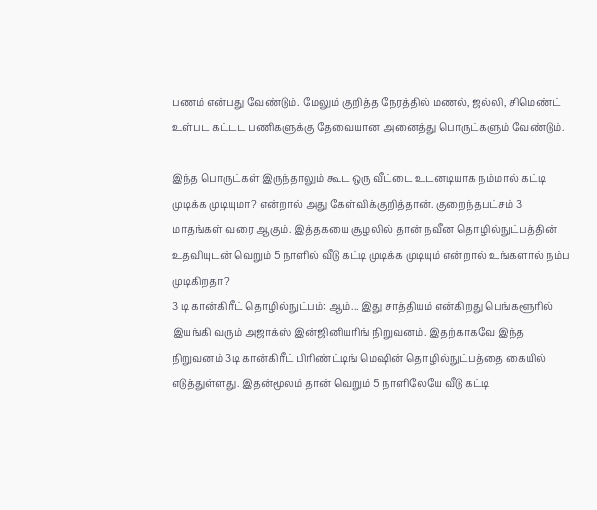பணம் என்பது வேண்டும். மேலும் குறித்த நேரத்தில் மணல், ஜல்லி, சிமெண்ட் உள்பட கட்டட பணிகளுக்கு தேவையான அனைத்து பொருட்களும் வேண்டும்.

இந்த பொருட்கள் இருந்தாலும் கூட ஒரு வீட்டை உடனடியாக நம்மால் கட்டி முடிக்க முடியுமா? என்றால் அது கேள்விக்குறித்தான். குறைந்தபட்சம் 3 மாதங்கள் வரை ஆகும். இத்தகயை சூழலில் தான் நவீன தொழில்நுட்பத்தின் உதவியுடன் வெறும் 5 நாளில் வீடு கட்டி முடிக்க முடியும் என்றால் உங்களால் நம்ப முடிகிறதா?
3 டி கான்கிரீட் தொழில்நுட்பம்: ஆம்... இது சாத்தியம் என்கிறது பெங்களூரில் இயங்கி வரும் அஜாக்ஸ் இன்ஜினியரிங் நிறுவனம். இதற்காகவே இந்த நிறுவனம் 3டி கான்கிரீட் பிரிண்ட்டிங் மெஷின் தொழில்நுட்பத்தை கையில் எடுத்துள்ளது. இதன்மூலம் தான் வெறும் 5 நாளிலேயே வீடு கட்டி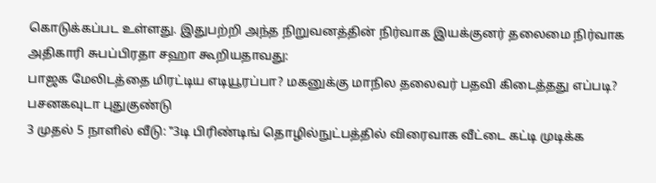கொடுக்கப்பட உள்ளது. இதுபற்றி அந்த நிறுவனத்தின் நிர்வாக இயக்குனர் தலைமை நிர்வாக அதிகாரி சுபப்பிரதா சஹா கூறியதாவது:
பாஜக மேலிடத்தை மிரட்டிய எடியூரப்பா? மகனுக்கு மாநில தலைவர் பதவி கிடைத்தது எப்படி? பசனகவுடா புதுகுண்டு
3 முதல் 5 நாளில் வீடு: ‛‛3டி பிரிண்டிங் தொழில்நுட்பத்தில் விரைவாக வீட்டை கட்டி முடிக்க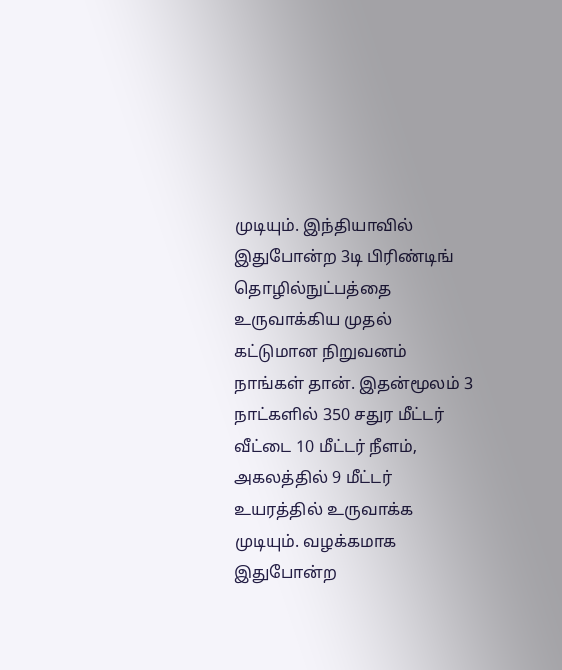முடியும். இந்தியாவில் இதுபோன்ற 3டி பிரிண்டிங் தொழில்நுட்பத்தை உருவாக்கிய முதல் கட்டுமான நிறுவனம் நாங்கள் தான். இதன்மூலம் 3 நாட்களில் 350 சதுர மீட்டர் வீட்டை 10 மீட்டர் நீளம், அகலத்தில் 9 மீட்டர் உயரத்தில் உருவாக்க முடியும். வழக்கமாக இதுபோன்ற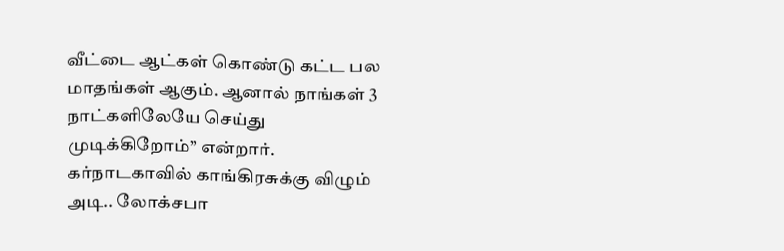வீட்டை ஆட்கள் கொண்டு கட்ட பல மாதங்கள் ஆகும். ஆனால் நாங்கள் 3 நாட்களிலேயே செய்து முடிக்கிறோம்’’ என்றார்.
கர்நாடகாவில் காங்கிரசுக்கு விழும் அடி.. லோக்சபா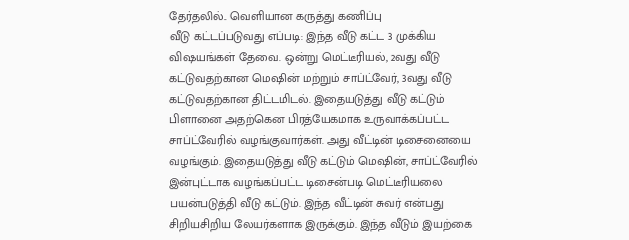தேர்தலில்.. வெளியான கருத்து கணிப்பு
வீடு கட்டப்படுவது எப்படி: இந்த வீடு கட்ட 3 முக்கிய விஷயங்கள் தேவை. ஒன்று மெட்டீரியல், 2வது வீடு கட்டுவதற்கான மெஷின் மற்றும் சாப்ட்வேர், 3வது வீடு கட்டுவதற்கான திட்டமிடல். இதையடுத்து வீடு கட்டும் பிளானை அதற்கென பிரத்யேகமாக உருவாக்கப்பட்ட சாப்ட்வேரில் வழங்குவார்கள். அது வீட்டின் டிசைனையை வழங்கும். இதையடுத்து வீடு கட்டும் மெஷின், சாப்ட்வேரில் இன்புட்டாக வழங்கப்பட்ட டிசைன்படி மெட்டீரியலை பயன்படுத்தி வீடு கட்டும். இந்த வீட்டின் சுவர் என்பது சிறியசிறிய லேயர்களாக இருக்கும். இந்த வீடும் இயற்கை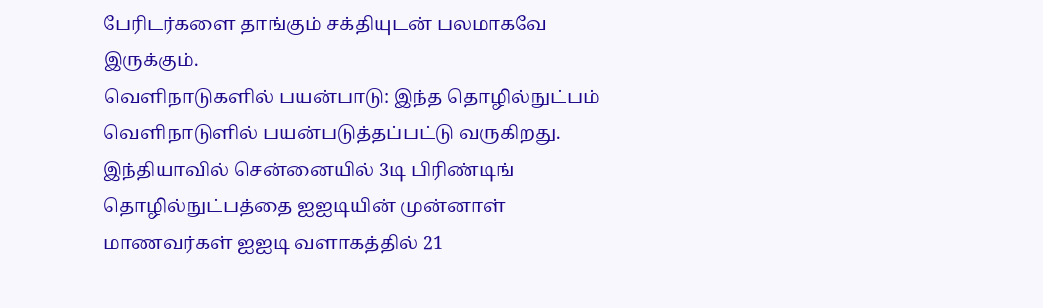பேரிடர்களை தாங்கும் சக்தியுடன் பலமாகவே இருக்கும்.
வெளிநாடுகளில் பயன்பாடு: இந்த தொழில்நுட்பம் வெளிநாடுளில் பயன்படுத்தப்பட்டு வருகிறது. இந்தியாவில் சென்னையில் 3டி பிரிண்டிங் தொழில்நுட்பத்தை ஐஐடியின் முன்னாள் மாணவர்கள் ஐஐடி வளாகத்தில் 21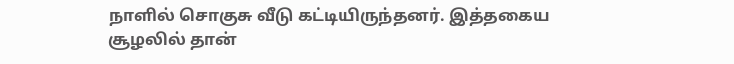நாளில் சொகுசு வீடு கட்டியிருந்தனர். இத்தகைய சூழலில் தான்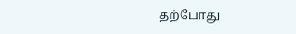தற்போது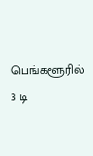பெங்களூரில் 3 டி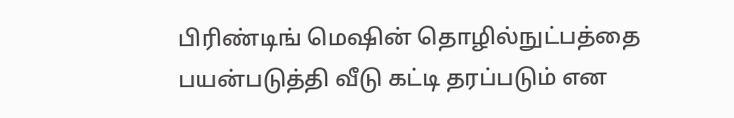பிரிண்டிங் மெஷின் தொழில்நுட்பத்தை பயன்படுத்தி வீடு கட்டி தரப்படும் என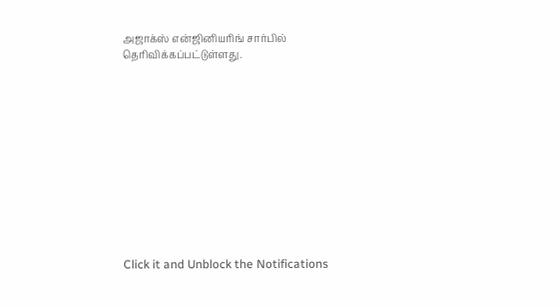அஜாக்ஸ் என்ஜினியரிங் சார்பில் தெரிவிக்கப்பட்டுள்ளது.












Click it and Unblock the Notifications